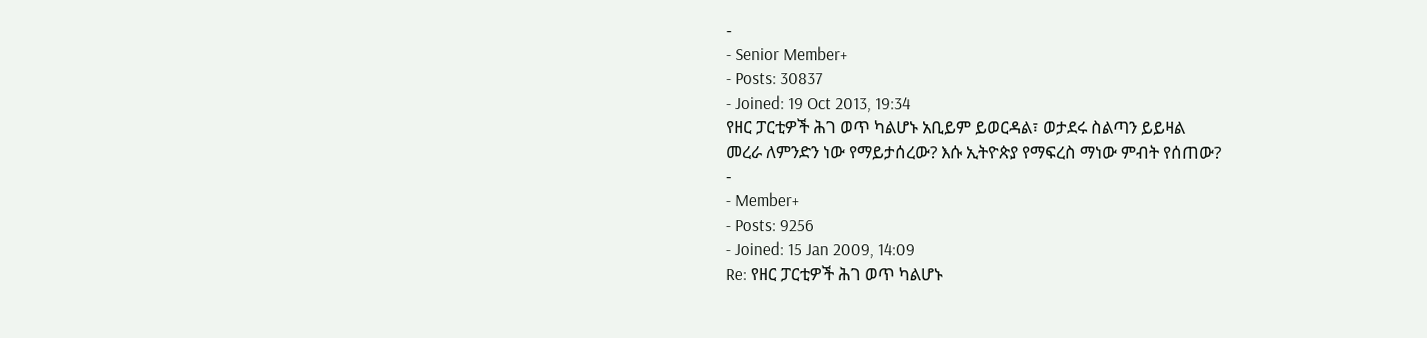-
- Senior Member+
- Posts: 30837
- Joined: 19 Oct 2013, 19:34
የዘር ፓርቲዎች ሕገ ወጥ ካልሆኑ አቢይም ይወርዳል፣ ወታደሩ ስልጣን ይይዛል
መረራ ለምንድን ነው የማይታሰረው? እሱ ኢትዮጵያ የማፍረስ ማነው ምብት የሰጠው?
-
- Member+
- Posts: 9256
- Joined: 15 Jan 2009, 14:09
Re: የዘር ፓርቲዎች ሕገ ወጥ ካልሆኑ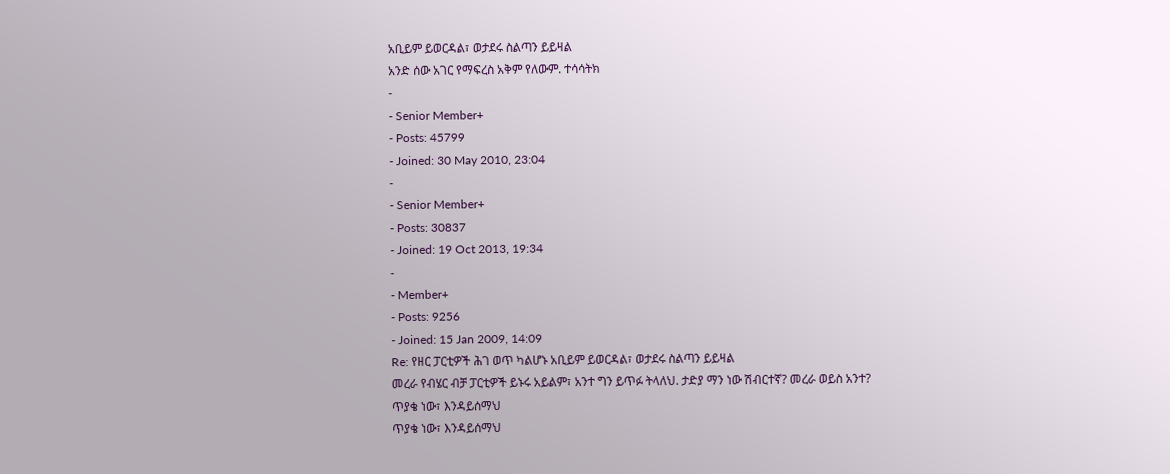አቢይም ይወርዳል፣ ወታደሩ ስልጣን ይይዛል
አንድ ሰው አገር የማፍረስ አቅም የለውም. ተሳሳትክ
-
- Senior Member+
- Posts: 45799
- Joined: 30 May 2010, 23:04
-
- Senior Member+
- Posts: 30837
- Joined: 19 Oct 2013, 19:34
-
- Member+
- Posts: 9256
- Joined: 15 Jan 2009, 14:09
Re: የዘር ፓርቲዎች ሕገ ወጥ ካልሆኑ አቢይም ይወርዳል፣ ወታደሩ ስልጣን ይይዛል
መረራ የብሄር ብቻ ፓርቲዎች ይኑሩ አይልም፣ አንተ ግን ይጥፉ ትላለህ. ታድያ ማን ነው ሽብርተኛ? መረራ ወይስ አንተ?
ጥያቄ ነው፣ እንዳይሰማህ
ጥያቄ ነው፣ እንዳይሰማህ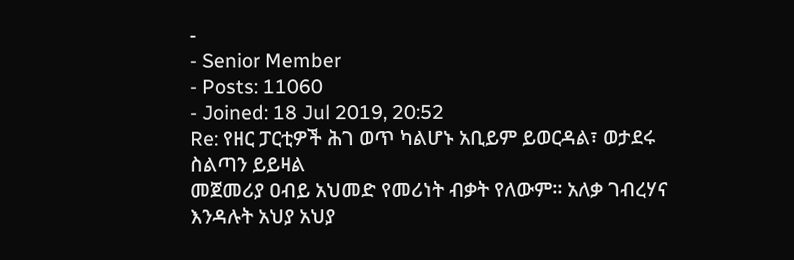-
- Senior Member
- Posts: 11060
- Joined: 18 Jul 2019, 20:52
Re: የዘር ፓርቲዎች ሕገ ወጥ ካልሆኑ አቢይም ይወርዳል፣ ወታደሩ ስልጣን ይይዛል
መጀመሪያ ዐብይ አህመድ የመሪነት ብቃት የለውም። አለቃ ገብረሃና እንዳሉት አህያ አህያ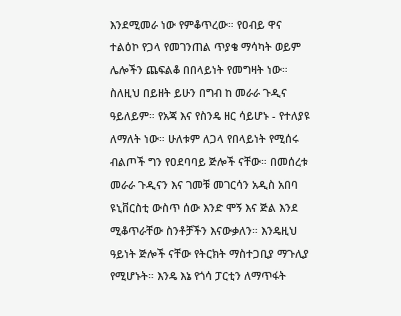እንደሚመራ ነው የምቆጥረው። የዐብይ ዋና ተልዕኮ የጋላ የመገንጠል ጥያቄ ማሳካት ወይም ሌሎችን ጨፍልቆ በበላይነት የመግዛት ነው። ስለዚህ በይዘት ይሁን በግብ ከ መራራ ጉዲና ዓይለይም። የአጃ እና የስንዴ ዘር ሳይሆኑ - የተለያዩ ለማለት ነው። ሁለቱም ለጋላ የበላይነት የሚሰሩ ብልጦች ግን የዐደባባይ ጅሎች ናቸው። በመሰረቱ መራራ ጉዲናን እና ገመቹ መገርሳን አዲስ አበባ ዩኒቨርስቲ ውስጥ ሰው እንድ ሞኝ እና ጅል እንደ ሚቆጥራቸው ስንቶቻችን እናውቃለን። እንዴዚህ ዓይነት ጅሎች ናቸው የትርክት ማስተጋቢያ ማጉሊያ የሚሆኑት። እንዴ እኔ የጎሳ ፓርቲን ለማጥፋት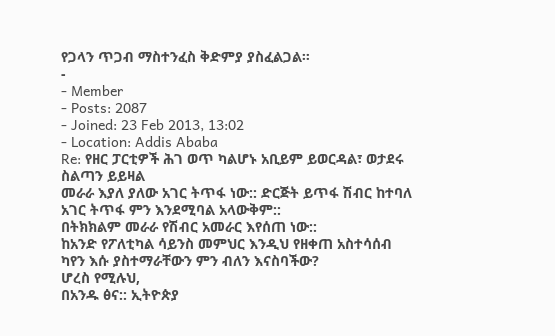የጋላን ጥጋብ ማስተንፈስ ቅድምያ ያስፈልጋል።
-
- Member
- Posts: 2087
- Joined: 23 Feb 2013, 13:02
- Location: Addis Ababa
Re: የዘር ፓርቲዎች ሕገ ወጥ ካልሆኑ አቢይም ይወርዳል፣ ወታደሩ ስልጣን ይይዛል
መራራ እያለ ያለው አገር ትጥፋ ነው:: ድርጅት ይጥፋ ሽብር ከተባለ አገር ትጥፋ ምን እንደሚባል አላውቅም::
በትክክልም መራራ የሽብር አመራር እየሰጠ ነው::
ከአንድ የፖለቲካል ሳይንስ መምህር እንዲህ የዘቀጠ አስተሳሰብ ካየን እሱ ያስተማራቸውን ምን ብለን እናስባችው?
ሆረስ የሚሉህ,
በአንዱ ፅና:: ኢትዮጵያ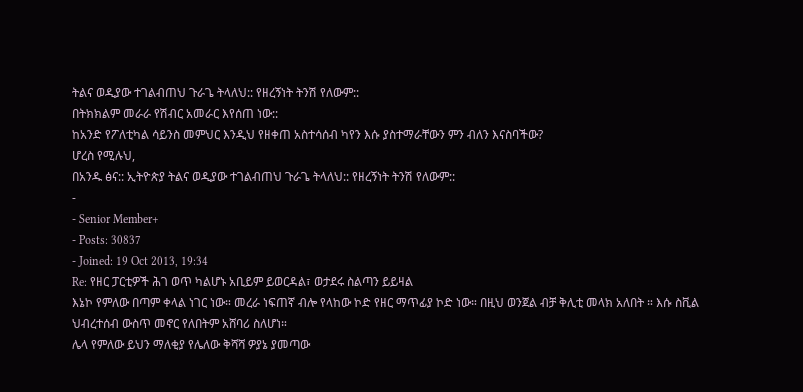ትልና ወዲያው ተገልብጠህ ጉራጌ ትላለህ:: የዘረኝነት ትንሽ የለውም::
በትክክልም መራራ የሽብር አመራር እየሰጠ ነው::
ከአንድ የፖለቲካል ሳይንስ መምህር እንዲህ የዘቀጠ አስተሳሰብ ካየን እሱ ያስተማራቸውን ምን ብለን እናስባችው?
ሆረስ የሚሉህ,
በአንዱ ፅና:: ኢትዮጵያ ትልና ወዲያው ተገልብጠህ ጉራጌ ትላለህ:: የዘረኝነት ትንሽ የለውም::
-
- Senior Member+
- Posts: 30837
- Joined: 19 Oct 2013, 19:34
Re: የዘር ፓርቲዎች ሕገ ወጥ ካልሆኑ አቢይም ይወርዳል፣ ወታደሩ ስልጣን ይይዛል
እኔኮ የምለው በጣም ቀላል ነገር ነው። መረራ ነፍጠኛ ብሎ የላከው ኮድ የዘር ማጥፊያ ኮድ ነው። በዚህ ወንጀል ብቻ ቅሊቲ መላክ አለበት ። እሱ ስቪል ህብረተሰብ ውስጥ መኖር የለበትም አሸባሪ ስለሆነ።
ሌላ የምለው ይህን ማለቂያ የሌለው ቅሻሻ ዎያኔ ያመጣው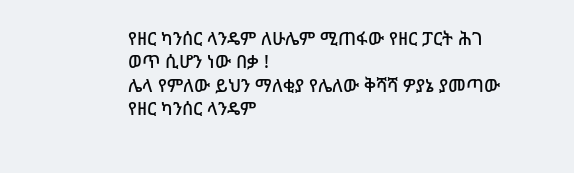የዘር ካንሰር ላንዴም ለሁሌም ሚጠፋው የዘር ፓርት ሕገ ወጥ ሲሆን ነው በቃ !
ሌላ የምለው ይህን ማለቂያ የሌለው ቅሻሻ ዎያኔ ያመጣው የዘር ካንሰር ላንዴም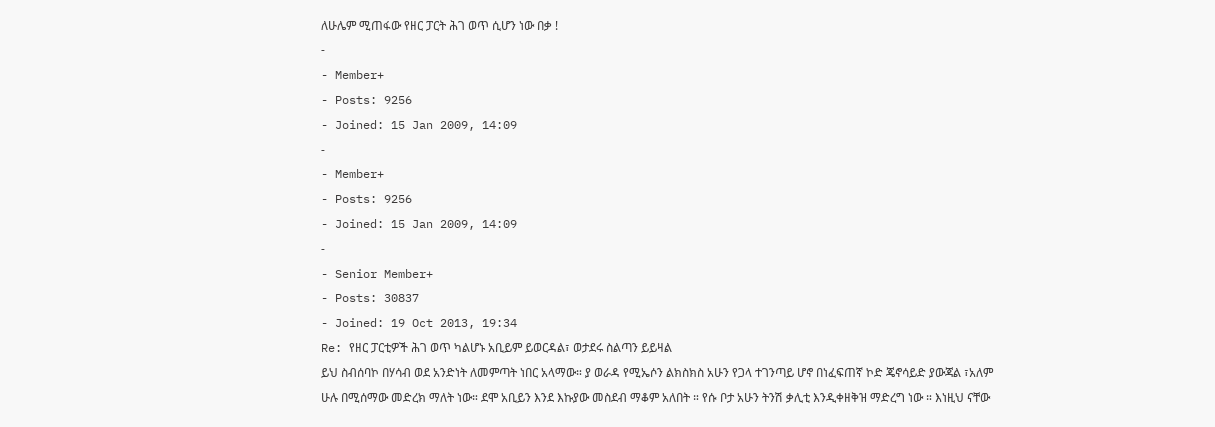ለሁሌም ሚጠፋው የዘር ፓርት ሕገ ወጥ ሲሆን ነው በቃ !
-
- Member+
- Posts: 9256
- Joined: 15 Jan 2009, 14:09
-
- Member+
- Posts: 9256
- Joined: 15 Jan 2009, 14:09
-
- Senior Member+
- Posts: 30837
- Joined: 19 Oct 2013, 19:34
Re: የዘር ፓርቲዎች ሕገ ወጥ ካልሆኑ አቢይም ይወርዳል፣ ወታደሩ ስልጣን ይይዛል
ይህ ስብሰባኮ በሃሳብ ወደ አንድነት ለመምጣት ነበር አላማው። ያ ወራዳ የሚኤሶን ልክስክስ አሁን የጋላ ተገንጣይ ሆኖ በነፈፍጠኛ ኮድ ጄኖሳይድ ያውጃል ፣አለም ሁሉ በሚሰማው መድረክ ማለት ነው። ደሞ አቢይን እንደ እኩያው መስደብ ማቆም አለበት ። የሱ ቦታ አሁን ትንሽ ቃሊቲ እንዲቀዘቅዝ ማድረግ ነው ። እነዚህ ናቸው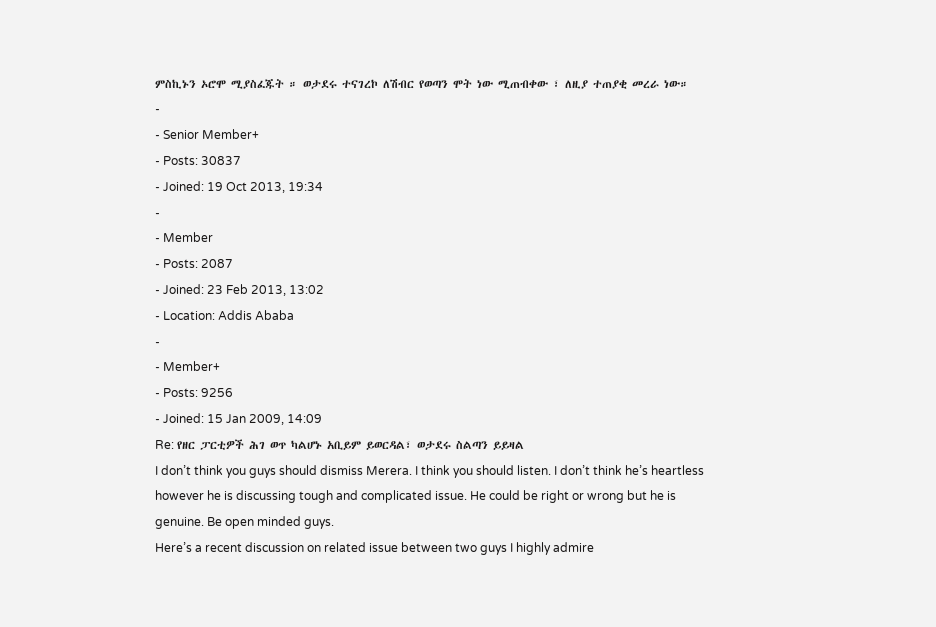ምስኪኑን ኦሮሞ ሚያስፈጁት ። ወታደሩ ተናገረኮ ለሽብር የወጣን ሞት ነው ሚጠብቀው ፣ ለዚያ ተጠያቂ መረራ ነው።
-
- Senior Member+
- Posts: 30837
- Joined: 19 Oct 2013, 19:34
-
- Member
- Posts: 2087
- Joined: 23 Feb 2013, 13:02
- Location: Addis Ababa
-
- Member+
- Posts: 9256
- Joined: 15 Jan 2009, 14:09
Re: የዘር ፓርቲዎች ሕገ ወጥ ካልሆኑ አቢይም ይወርዳል፣ ወታደሩ ስልጣን ይይዛል
I don’t think you guys should dismiss Merera. I think you should listen. I don’t think he’s heartless however he is discussing tough and complicated issue. He could be right or wrong but he is genuine. Be open minded guys.
Here’s a recent discussion on related issue between two guys I highly admire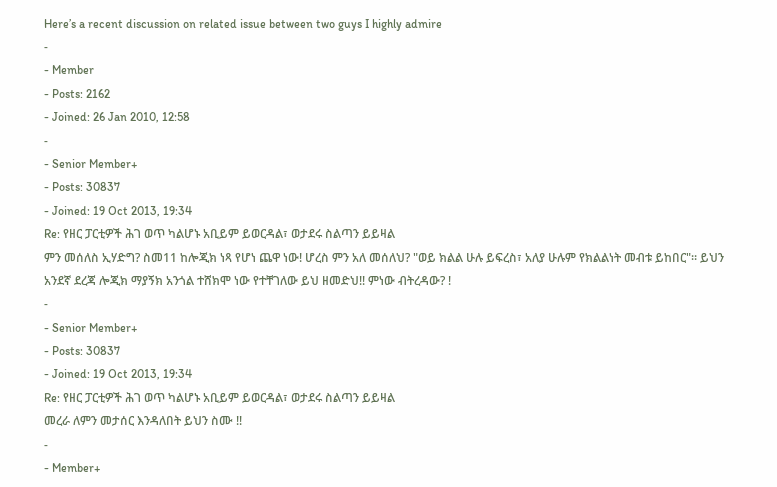Here’s a recent discussion on related issue between two guys I highly admire
-
- Member
- Posts: 2162
- Joined: 26 Jan 2010, 12:58
-
- Senior Member+
- Posts: 30837
- Joined: 19 Oct 2013, 19:34
Re: የዘር ፓርቲዎች ሕገ ወጥ ካልሆኑ አቢይም ይወርዳል፣ ወታደሩ ስልጣን ይይዛል
ምን መሰለስ ኢሃድግ? ስመ11 ከሎጂክ ነጻ የሆነ ጨዋ ነው! ሆረስ ምን አለ መሰለህ? "ወይ ክልል ሁሉ ይፍረስ፣ አለያ ሁሉም የክልልነት መብቱ ይከበር"። ይህን አንደኛ ደረጃ ሎጂክ ማያኝክ አንጎል ተሸክሞ ነው የተቸገለው ይህ ዘመድህ!! ምነው ብትረዳው? !
-
- Senior Member+
- Posts: 30837
- Joined: 19 Oct 2013, 19:34
Re: የዘር ፓርቲዎች ሕገ ወጥ ካልሆኑ አቢይም ይወርዳል፣ ወታደሩ ስልጣን ይይዛል
መረራ ለምን መታሰር እንዳለበት ይህን ስሙ !!
-
- Member+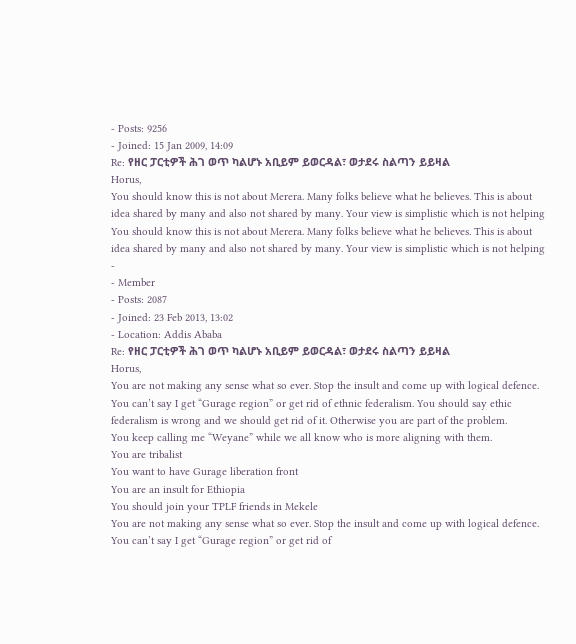- Posts: 9256
- Joined: 15 Jan 2009, 14:09
Re: የዘር ፓርቲዎች ሕገ ወጥ ካልሆኑ አቢይም ይወርዳል፣ ወታደሩ ስልጣን ይይዛል
Horus,
You should know this is not about Merera. Many folks believe what he believes. This is about idea shared by many and also not shared by many. Your view is simplistic which is not helping
You should know this is not about Merera. Many folks believe what he believes. This is about idea shared by many and also not shared by many. Your view is simplistic which is not helping
-
- Member
- Posts: 2087
- Joined: 23 Feb 2013, 13:02
- Location: Addis Ababa
Re: የዘር ፓርቲዎች ሕገ ወጥ ካልሆኑ አቢይም ይወርዳል፣ ወታደሩ ስልጣን ይይዛል
Horus,
You are not making any sense what so ever. Stop the insult and come up with logical defence.
You can’t say I get “Gurage region” or get rid of ethnic federalism. You should say ethic federalism is wrong and we should get rid of it. Otherwise you are part of the problem.
You keep calling me “Weyane” while we all know who is more aligning with them.
You are tribalist
You want to have Gurage liberation front
You are an insult for Ethiopia
You should join your TPLF friends in Mekele
You are not making any sense what so ever. Stop the insult and come up with logical defence.
You can’t say I get “Gurage region” or get rid of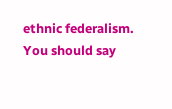ethnic federalism. You should say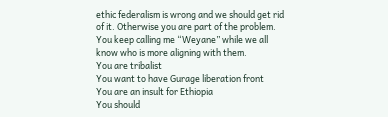ethic federalism is wrong and we should get rid of it. Otherwise you are part of the problem.
You keep calling me “Weyane” while we all know who is more aligning with them.
You are tribalist
You want to have Gurage liberation front
You are an insult for Ethiopia
You should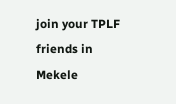join your TPLF friends in Mekele